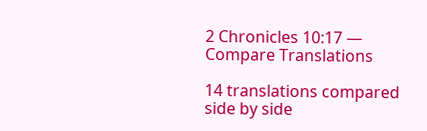2 Chronicles 10:17 — Compare Translations

14 translations compared side by side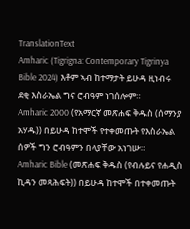TranslationText
Amharic (Tigrigna: Contemporary Tigrinya Bible 2024) እቶም ኣብ ከተማታት ይሁዳ ዚነብሩ ደቂ እስራኤል ግና ሮብዓም ነገሰሎም።
Amharic 2000 (የአማርኛ መጽሐፍ ቅዱስ (ሰማንያ አሃዱ)) በይሁዳ ከተሞች የተቀመጡት የእስራኤል ሰዎች ግን ሮብዓምን በላያቸው አነገሡ።
Amharic Bible (መጽሐፍ ቅዱስ (የብሉይና የሐዲስ ኪዳን መጻሕፍት)) በይሁዳ ከተሞች በተቀመጡት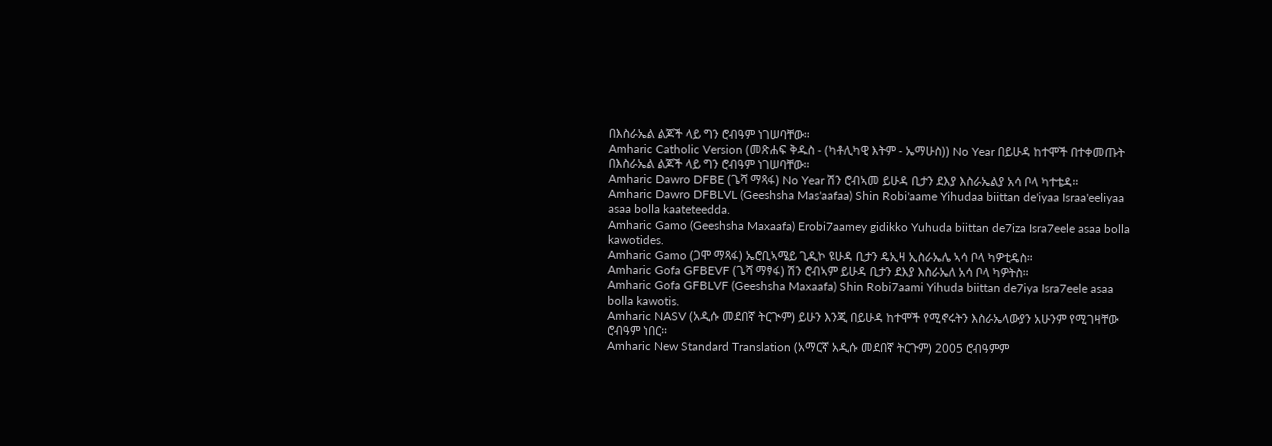በእስራኤል ልጆች ላይ ግን ሮብዓም ነገሠባቸው።
Amharic Catholic Version (መጽሐፍ ቅዱስ - (ካቶሊካዊ እትም - ኤማሁስ)) No Year በይሁዳ ከተሞች በተቀመጡት በእስራኤል ልጆች ላይ ግን ሮብዓም ነገሠባቸው።
Amharic Dawro DFBE (ጌሻ ማጻፋ) No Year ሽን ሮብኣመ ይሁዳ ቢታን ደእያ እስራኤልያ አሳ ቦላ ካተቴዳ።
Amharic Dawro DFBLVL (Geeshsha Mas'aafaa) Shin Robi'aame Yihudaa biittan de'iyaa Israa'eeliyaa asaa bolla kaateteedda.
Amharic Gamo (Geeshsha Maxaafa) Erobi7aamey gidikko Yuhuda biittan de7iza Isra7eele asaa bolla kawotides.
Amharic Gamo (ጋሞ ማጻፋ) ኤሮቢኣሜይ ጊዲኮ ዩሁዳ ቢታን ዴኢዛ ኢስራኤሌ ኣሳ ቦላ ካዎቲዴስ።
Amharic Gofa GFBEVF (ጌሻ ማፃፋ) ሽን ሮብኣም ይሁዳ ቢታን ደእያ እስራኤለ አሳ ቦላ ካዎትስ።
Amharic Gofa GFBLVF (Geeshsha Maxaafa) Shin Robi7aami Yihuda biittan de7iya Isra7eele asaa bolla kawotis.
Amharic NASV (አዲሱ መደበኛ ትርጒም) ይሁን እንጂ በይሁዳ ከተሞች የሚኖሩትን እስራኤላውያን አሁንም የሚገዛቸው ሮብዓም ነበር።
Amharic New Standard Translation (አማርኛ አዲሱ መደበኛ ትርጉም) 2005 ሮብዓምም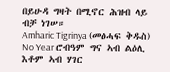በይሁዳ ግዛት በሚኖር ሕዝብ ላይ ብቻ ነገሠ።
Amharic Tigrinya (መፅሓፍ ቅዱስ) No Year ሮብዓም ግና ኣብ ልዕሊ እቶም ኣብ ሃገር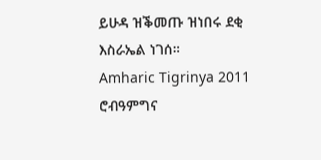ይሁዳ ዝቕመጡ ዝነበሩ ደቂ እስራኤል ነገሰ።
Amharic Tigrinya 2011 ሮብዓምግና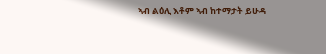ኣብ ልዕሊ እቶም ኣብ ከተማታት ይሁዳ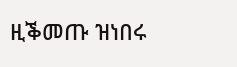ዚቕመጡ ዝነበሩ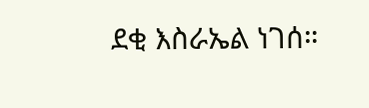ደቂ እስራኤል ነገሰ።